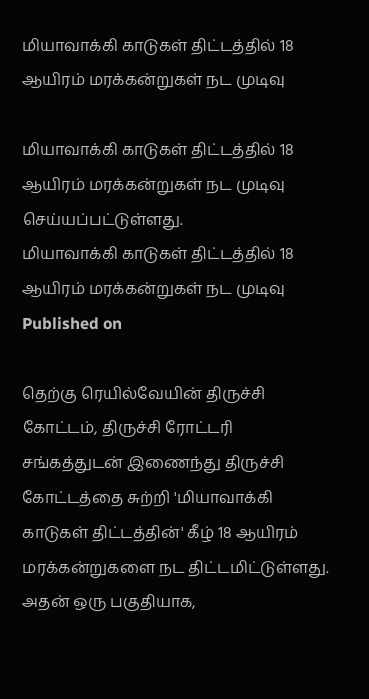மியாவாக்கி காடுகள் திட்டத்தில் 18 ஆயிரம் மரக்கன்றுகள் நட முடிவு

மியாவாக்கி காடுகள் திட்டத்தில் 18 ஆயிரம் மரக்கன்றுகள் நட முடிவு செய்யப்பட்டுள்ளது.
மியாவாக்கி காடுகள் திட்டத்தில் 18 ஆயிரம் மரக்கன்றுகள் நட முடிவு
Published on

தெற்கு ரெயில்வேயின் திருச்சி கோட்டம், திருச்சி ரோட்டரி சங்கத்துடன் இணைந்து திருச்சி கோட்டத்தை சுற்றி 'மியாவாக்கி காடுகள் திட்டத்தின்' கீழ் 18 ஆயிரம் மரக்கன்றுகளை நட திட்டமிட்டுள்ளது. அதன் ஒரு பகுதியாக,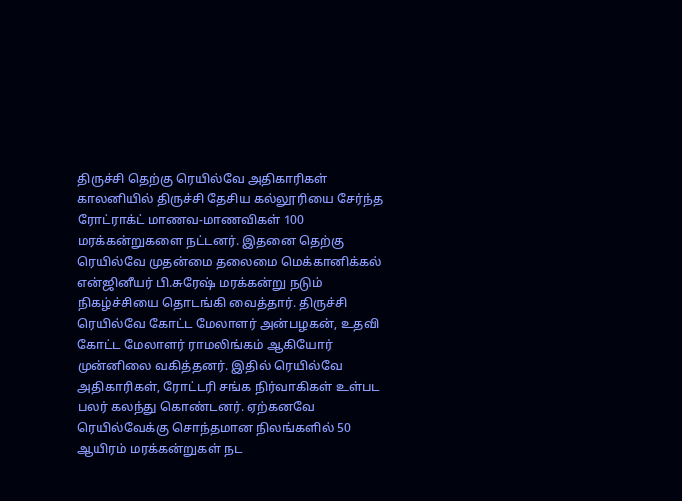திருச்சி தெற்கு ரெயில்வே அதிகாரிகள் காலனியில் திருச்சி தேசிய கல்லூரியை சேர்ந்த ரோட்ராக்ட் மாணவ-மாணவிகள் 100 மரக்கன்றுகளை நட்டனர். இதனை தெற்கு ரெயில்வே முதன்மை தலைமை மெக்கானிக்கல் என்ஜினீயர் பி.சுரேஷ் மரக்கன்று நடும் நிகழ்ச்சியை தொடங்கி வைத்தார். திருச்சி ரெயில்வே கோட்ட மேலாளர் அன்பழகன், உதவி கோட்ட மேலாளர் ராமலிங்கம் ஆகியோர் முன்னிலை வகித்தனர். இதில் ரெயில்வே அதிகாரிகள், ரோட்டரி சங்க நிர்வாகிகள் உள்பட பலர் கலந்து கொண்டனர். ஏற்கனவே ரெயில்வேக்கு சொந்தமான நிலங்களில் 50 ஆயிரம் மரக்கன்றுகள் நட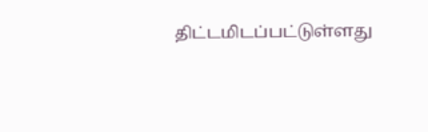திட்டமிடப்பட்டுள்ளது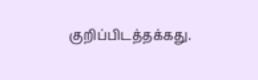குறிப்பிடத்தக்கது.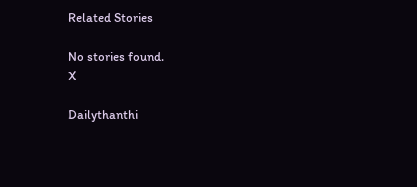Related Stories

No stories found.
X

Dailythanthi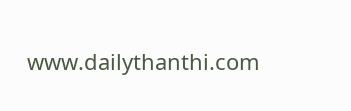www.dailythanthi.com